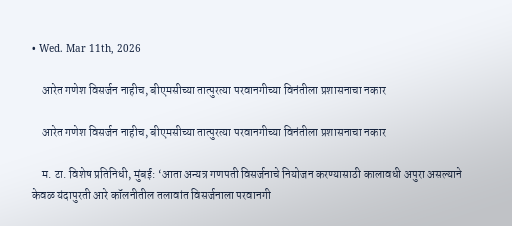• Wed. Mar 11th, 2026

    आरेत गणेश विसर्जन नाहीच, बीएमसीच्या तात्पुरत्या परवानगीच्या विनंतीला प्रशासनाचा नकार

    आरेत गणेश विसर्जन नाहीच, बीएमसीच्या तात्पुरत्या परवानगीच्या विनंतीला प्रशासनाचा नकार

    म. टा. विशेष प्रतिनिधी, मुंबई: ‘आता अन्यत्र गणपती विसर्जनाचे नियोजन करण्यासाठी कालावधी अपुरा असल्याने केवळ यंदापुरती आरे कॉलनीतील तलावांत विसर्जनाला परवानगी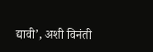द्यावी’, अशी विनंती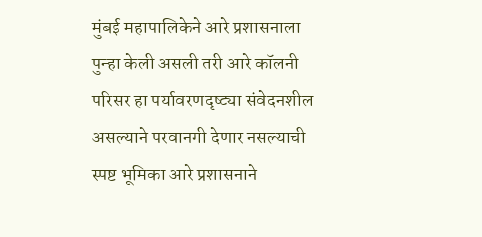मुंबई महापालिकेने आरे प्रशासनाला पुन्हा केली असली तरी आरे कॉलनी परिसर हा पर्यावरणदृष्ट्या संवेदनशील असल्याने परवानगी देणार नसल्याची स्पष्ट भूमिका आरे प्रशासनाने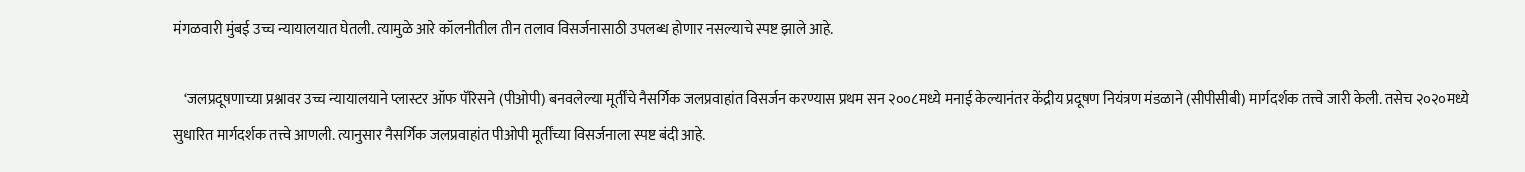मंगळवारी मुंबई उच्च न्यायालयात घेतली. त्यामुळे आरे कॉलनीतील तीन तलाव विसर्जनासाठी उपलब्ध होणार नसल्याचे स्पष्ट झाले आहे.

    ‘जलप्रदूषणाच्या प्रश्नावर उच्च न्यायालयाने प्लास्टर ऑफ पॅरिसने (पीओपी) बनवलेल्या मूर्तींचे नैसर्गिक जलप्रवाहांत विसर्जन करण्यास प्रथम सन २००८मध्ये मनाई केल्यानंतर केंद्रीय प्रदूषण नियंत्रण मंडळाने (सीपीसीबी) मार्गदर्शक तत्त्वे जारी केली. तसेच २०२०मध्ये सुधारित मार्गदर्शक तत्त्वे आणली. त्यानुसार नैसर्गिक जलप्रवाहांत पीओपी मूर्तींच्या विसर्जनाला स्पष्ट बंदी आहे.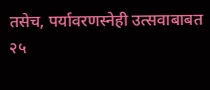तसेच, पर्यावरणस्नेही उत्सवाबाबत २५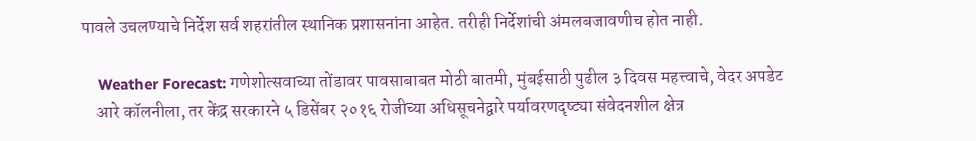पावले उचलण्याचे निर्देश सर्व शहरांतील स्थानिक प्रशासनांना आहेत. तरीही निर्देशांची अंमलबजावणीच होत नाही.

    Weather Forecast: गणेशोत्सवाच्या तोंडावर पावसाबाबत मोठी बातमी, मुंबईसाठी पुढील ३ दिवस महत्त्वाचे, वेदर अपडेट
    आरे कॉलनीला, तर केंद्र सरकारने ५ डिसेंबर २०१६ रोजीच्या अधिसूचनेद्वारे पर्यावरणदृष्ट्या संवेदनशील क्षेत्र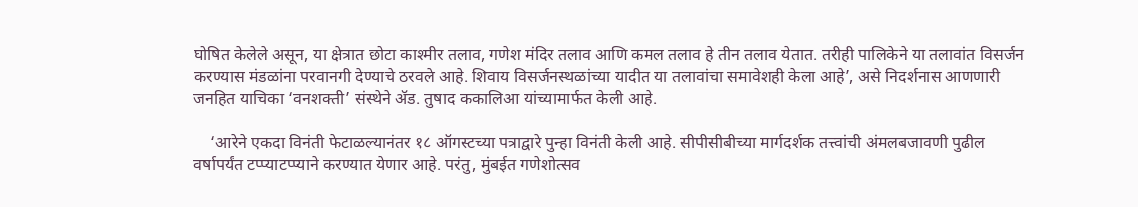घोषित केलेले असून, या क्षेत्रात छोटा काश्मीर तलाव, गणेश मंदिर तलाव आणि कमल तलाव हे तीन तलाव येतात. तरीही पालिकेने या तलावांत विसर्जन करण्यास मंडळांना परवानगी देण्याचे ठरवले आहे. शिवाय विसर्जनस्थळांच्या यादीत या तलावांचा समावेशही केला आहे’, असे निदर्शनास आणणारी जनहित याचिका ‘वनशक्ती’ संस्थेने ॲड. तुषाद ककालिआ यांच्यामार्फत केली आहे.

    ‘आरेने एकदा विनंती फेटाळल्यानंतर १८ ऑगस्टच्या पत्राद्वारे पुन्हा विनंती केली आहे. सीपीसीबीच्या मार्गदर्शक तत्त्वांची अंमलबजावणी पुढील वर्षापर्यंत टप्प्याटप्प्याने करण्यात येणार आहे. परंतु, मुंबईत गणेशोत्सव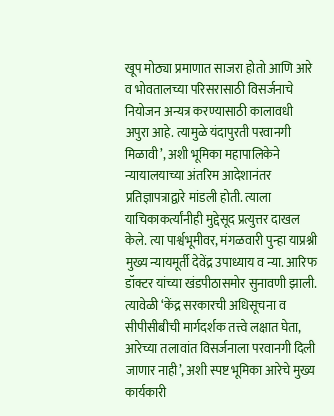खूप मोठ्या प्रमाणात साजरा होतो आणि आरे व भोवतालच्या परिसरासाठी विसर्जनाचे नियोजन अन्यत्र करण्यासाठी कालावधी अपुरा आहे. त्यामुळे यंदापुरती परवानगी मिळावी’, अशी भूमिका महापालिकेने न्यायालयाच्या अंतरिम आदेशानंतर प्रतिज्ञापत्राद्वारे मांडली होती. त्याला याचिकाकर्त्यांनीही मुद्देसूद प्रत्युत्तर दाखल केले. त्या पार्श्वभूमीवर, मंगळवारी पुन्हा याप्रश्नी मुख्य न्यायमूर्ती देवेंद्र उपाध्याय व न्या. आरिफ डॉक्टर यांच्या खंडपीठासमोर सुनावणी झाली. त्यावेळी ‘केंद्र सरकारची अधिसूचना व सीपीसीबीची मार्गदर्शक तत्त्वे लक्षात घेता, आरेच्या तलावांत विसर्जनाला परवानगी दिली जाणार नाही’, अशी स्पष्ट भूमिका आरेचे मुख्य कार्यकारी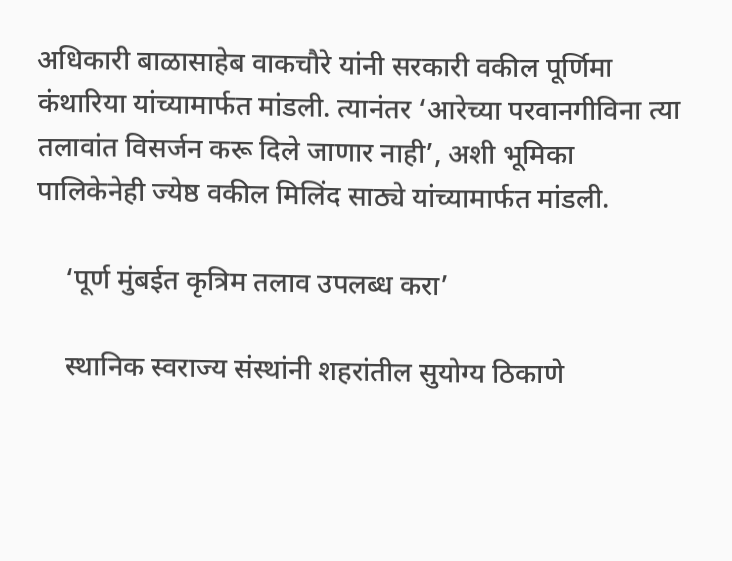अधिकारी बाळासाहेब वाकचौरे यांनी सरकारी वकील पूर्णिमा कंथारिया यांच्यामार्फत मांडली. त्यानंतर ‘आरेच्या परवानगीविना त्या तलावांत विसर्जन करू दिले जाणार नाही’, अशी भूमिका पालिकेनेही ज्येष्ठ वकील मिलिंद साठ्ये यांच्यामार्फत मांडली.

    ‘पूर्ण मुंबईत कृत्रिम तलाव उपलब्ध करा’

    स्थानिक स्वराज्य संस्थांनी शहरांतील सुयोग्य ठिकाणे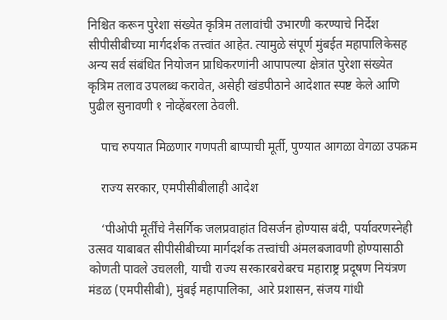निश्चित करून पुरेशा संख्येत कृत्रिम तलावांची उभारणी करण्याचे निर्देश सीपीसीबीच्या मार्गदर्शक तत्त्वांत आहेत. त्यामुळे संपूर्ण मुंबईत महापालिकेसह अन्य सर्व संबंधित नियोजन प्राधिकरणांनी आपापल्या क्षेत्रांत पुरेशा संख्येत कृत्रिम तलाव उपलब्ध करावेत, असेही खंडपीठाने आदेशात स्पष्ट केले आणि पुढील सुनावणी १ नोव्हेंबरला ठेवली.

    पाच रुपयात मिळणार गणपती बाप्पाची मूर्ती, पुण्यात आगळा वेगळा उपक्रम

    राज्य सरकार, एमपीसीबीलाही आदेश

    ‘पीओपी मूर्तींचे नैसर्गिक जलप्रवाहांत विसर्जन होण्यास बंदी, पर्यावरणस्नेही उत्सव याबाबत सीपीसीबीच्या मार्गदर्शक तत्त्वांची अंमलबजावणी होण्यासाठी कोणती पावले उचलली, याची राज्य सरकारबरोबरच महाराष्ट्र प्रदूषण नियंत्रण मंडळ (एमपीसीबी), मुंबई महापालिका, आरे प्रशासन, संजय गांधी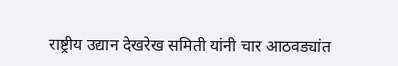राष्ट्रीय उद्यान देखरेख समिती यांनी चार आठवड्यांत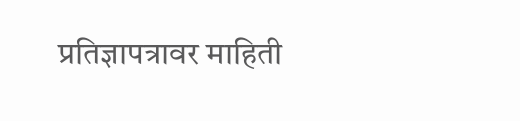प्रतिज्ञापत्रावर माहिती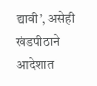द्यावी’, असेही खंडपीठाने आदेशात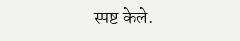स्पष्ट केले.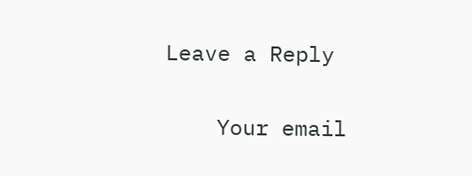Leave a Reply

    Your email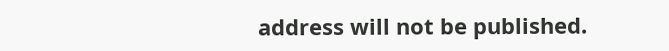address will not be published.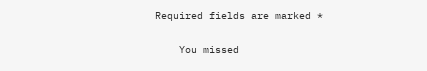Required fields are marked *

    You missed